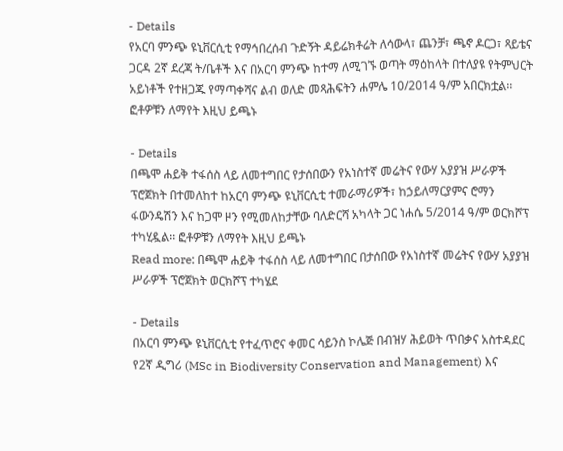- Details
የአርባ ምንጭ ዩኒቨርሲቲ የማኅበረሰብ ጉድኝት ዳይሬክቶሬት ለሳውላ፣ ጨንቻ፣ ጫኖ ዶርጋ፣ ጻይቴና ጋርዳ 2ኛ ደረጃ ት/ቤቶች እና በአርባ ምንጭ ከተማ ለሚገኙ ወጣት ማዕከላት በተለያዩ የትምህርት አይነቶች የተዘጋጁ የማጣቀሻና ልብ ወለድ መጻሕፍትን ሐምሌ 10/2014 ዓ/ም አበርክቷል፡፡ ፎቶዎቹን ለማየት እዚህ ይጫኑ

- Details
በጫሞ ሐይቅ ተፋሰስ ላይ ለመተግበር የታሰበውን የአነስተኛ መሬትና የውሃ አያያዝ ሥራዎች ፕሮጀክት በተመለከተ ከአርባ ምንጭ ዩኒቨርሲቲ ተመራማሪዎች፣ ከኃይለማርያምና ሮማን ፋውንዴሽን እና ከጋሞ ዞን የሚመለከታቸው ባለድርሻ አካላት ጋር ነሐሴ 5/2014 ዓ/ም ወርክሾፕ ተካሂዷል፡፡ ፎቶዎቹን ለማየት እዚህ ይጫኑ
Read more: በጫሞ ሐይቅ ተፋሰስ ላይ ለመተግበር በታሰበው የአነስተኛ መሬትና የውሃ አያያዝ ሥራዎች ፕሮጀክት ወርክሾፕ ተካሄደ

- Details
በአርባ ምንጭ ዩኒቨርሲቲ የተፈጥሮና ቀመር ሳይንስ ኮሌጅ በብዝሃ ሕይወት ጥበቃና አስተዳደር የ2ኛ ዲግሪ (MSc in Biodiversity Conservation and Management) እና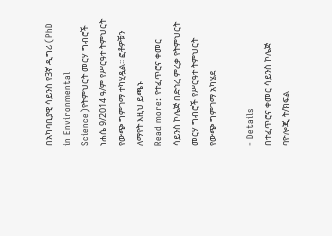በአካባቢያዊ ሳይንስ የ3ኛ ዲግሪ (PhD in Environmental Science)የትምህርት መርሃ ግብሮች ነሐሴ 9/2014 ዓ/ም የሥርዓተ ትምህርት የውጭ ግምገማ ተካሂዷል፡፡ ፎቶዎቹን ለማየት እዚህ ይጫኑ
Read more: የተፈጥሮና ቀመር ሳይንስ ኮሌጅ በድኅረ ምረቃ የትምህርት መርሃ ግብሮች የሥርዓተ ትምህርት የውጭ ግምገማ አካሄደ

- Details
በተፈጥሮና ቀመር ሳይንስ ኮሌጅ ባዮሎጂ ት/ክፍል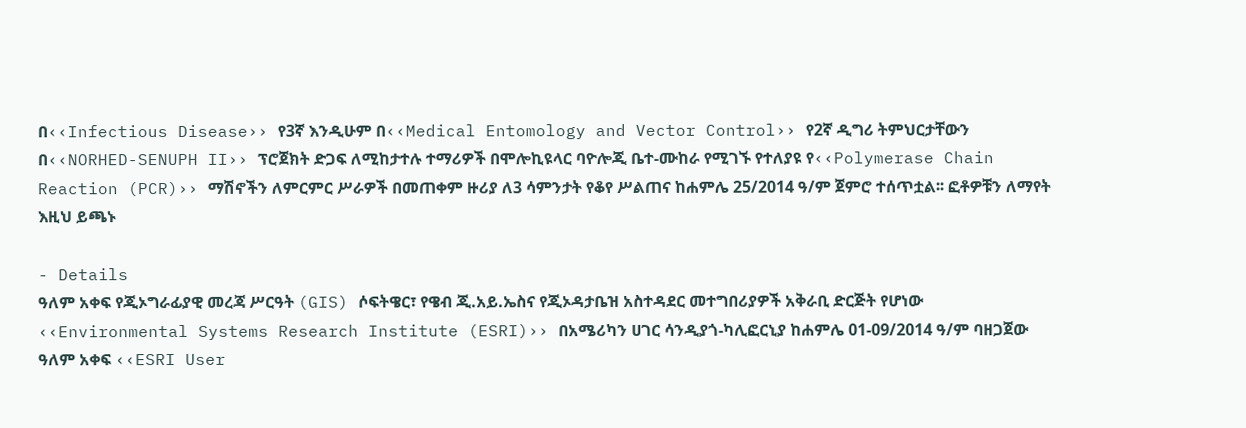በ‹‹Infectious Disease›› የ3ኛ እንዲሁም በ‹‹Medical Entomology and Vector Control›› የ2ኛ ዲግሪ ትምህርታቸውን በ‹‹NORHED-SENUPH II›› ፕሮጀክት ድጋፍ ለሚከታተሉ ተማሪዎች በሞሎኪዩላር ባዮሎጂ ቤተ-ሙከራ የሚገኙ የተለያዩ የ‹‹Polymerase Chain Reaction (PCR)›› ማሽኖችን ለምርምር ሥራዎች በመጠቀም ዙሪያ ለ3 ሳምንታት የቆየ ሥልጠና ከሐምሌ 25/2014 ዓ/ም ጀምሮ ተሰጥቷል፡፡ ፎቶዎቹን ለማየት እዚህ ይጫኑ

- Details
ዓለም አቀፍ የጂኦግራፊያዊ መረጃ ሥርዓት (GIS) ሶፍትዌር፣ የዌብ ጂ.አይ.ኤስና የጂኦዳታቤዝ አስተዳደር መተግበሪያዎች አቅራቢ ድርጅት የሆነው ‹‹Environmental Systems Research Institute (ESRI)›› በአሜሪካን ሀገር ሳንዲያጎ-ካሊፎርኒያ ከሐምሌ 01-09/2014 ዓ/ም ባዘጋጀው ዓለም አቀፍ ‹‹ESRI User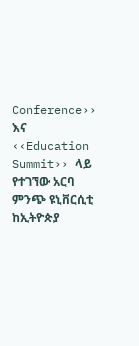Conference›› እና ‹‹Education Summit›› ላይ የተገኘው አርባ ምንጭ ዩኒቨርሲቲ ከኢትዮጵያ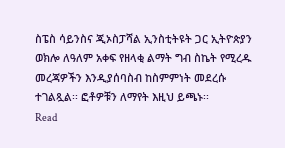ስፔስ ሳይንስና ጂኦስፓሻል ኢንስቲትዩት ጋር ኢትዮጵያን ወክሎ ለዓለም አቀፍ የዘላቂ ልማት ግብ ስኬት የሚረዱ መረጃዎችን እንዲያሰባስብ ከስምምነት መደረሱ ተገልጿል፡፡ ፎቶዎቹን ለማየት እዚህ ይጫኑ፡፡
Read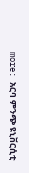more: አርባ ምንጭ ዩኒቨርሲቲ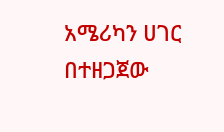አሜሪካን ሀገር በተዘጋጀው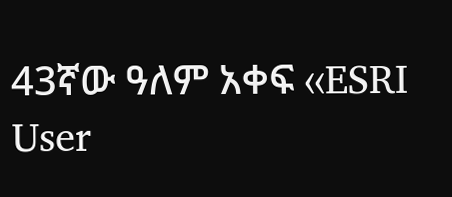43ኛው ዓለም አቀፍ ‹‹ESRI User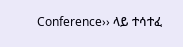Conference›› ላይ ተሳተፈ